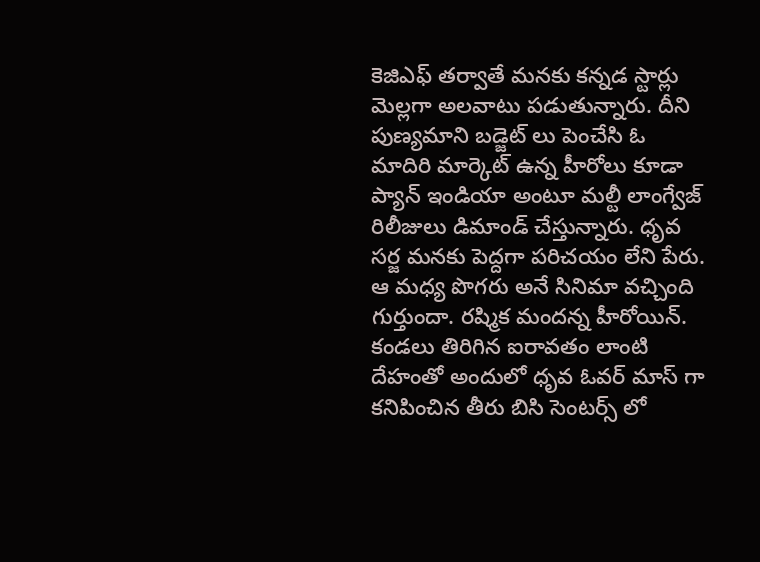కెజిఎఫ్ తర్వాతే మనకు కన్నడ స్టార్లు మెల్లగా అలవాటు పడుతున్నారు. దీని పుణ్యమాని బడ్జెట్ లు పెంచేసి ఓ మాదిరి మార్కెట్ ఉన్న హీరోలు కూడా ప్యాన్ ఇండియా అంటూ మల్టీ లాంగ్వేజ్ రిలీజులు డిమాండ్ చేస్తున్నారు. ధృవ సర్జ మనకు పెద్దగా పరిచయం లేని పేరు. ఆ మధ్య పొగరు అనే సినిమా వచ్చింది గుర్తుందా. రష్మిక మందన్న హీరోయిన్. కండలు తిరిగిన ఐరావతం లాంటి దేహంతో అందులో ధృవ ఓవర్ మాస్ గా కనిపించిన తీరు బిసి సెంటర్స్ లో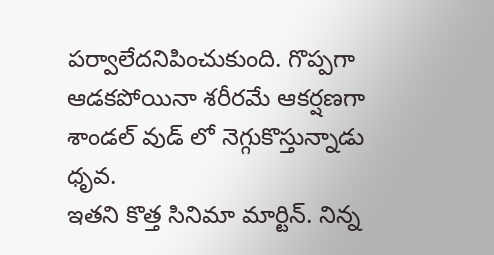పర్వాలేదనిపించుకుంది. గొప్పగా ఆడకపోయినా శరీరమే ఆకర్షణగా శాండల్ వుడ్ లో నెగ్గుకొస్తున్నాడు ధృవ.
ఇతని కొత్త సినిమా మార్టిన్. నిన్న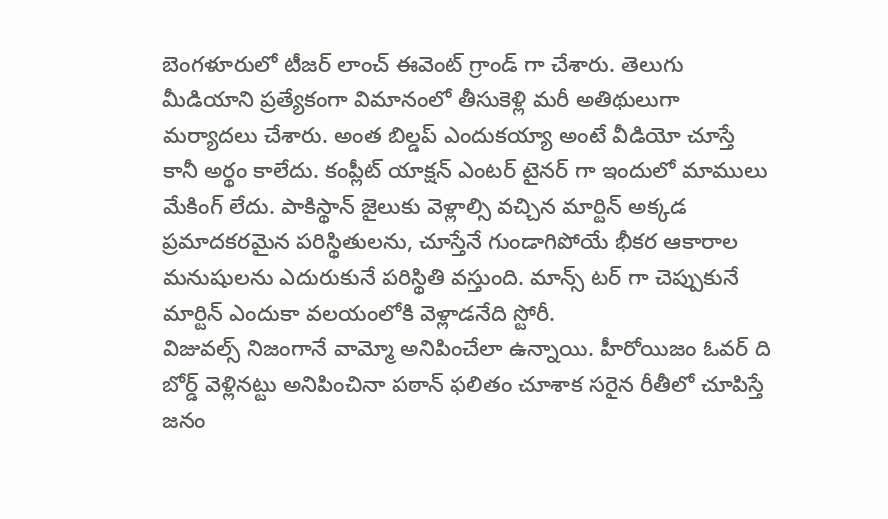బెంగళూరులో టీజర్ లాంచ్ ఈవెంట్ గ్రాండ్ గా చేశారు. తెలుగు మీడియాని ప్రత్యేకంగా విమానంలో తీసుకెళ్లి మరీ అతిథులుగా మర్యాదలు చేశారు. అంత బిల్డప్ ఎందుకయ్యా అంటే వీడియో చూస్తే కానీ అర్థం కాలేదు. కంప్లీట్ యాక్షన్ ఎంటర్ టైనర్ గా ఇందులో మాములు మేకింగ్ లేదు. పాకిస్థాన్ జైలుకు వెళ్లాల్సి వచ్చిన మార్టిన్ అక్కడ ప్రమాదకరమైన పరిస్థితులను, చూస్తేనే గుండాగిపోయే భీకర ఆకారాల మనుషులను ఎదురుకునే పరిస్థితి వస్తుంది. మాన్స్ టర్ గా చెప్పుకునే మార్టిన్ ఎందుకా వలయంలోకి వెళ్లాడనేది స్టోరీ.
విజువల్స్ నిజంగానే వామ్మో అనిపించేలా ఉన్నాయి. హీరోయిజం ఓవర్ ది బోర్డ్ వెళ్లినట్టు అనిపించినా పఠాన్ ఫలితం చూశాక సరైన రీతీలో చూపిస్తే జనం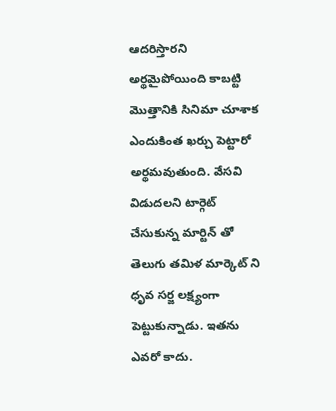ఆదరిస్తారని అర్థమైపోయింది కాబట్టి మొత్తానికి సినిమా చూశాక ఎందుకింత ఖర్చు పెట్టారో అర్థమవుతుంది. వేసవి విడుదలని టార్గెట్ చేసుకున్న మార్టిన్ తో తెలుగు తమిళ మార్కెట్ ని ధృవ సర్జ లక్ష్యంగా పెట్టుకున్నాడు. ఇతను ఎవరో కాదు.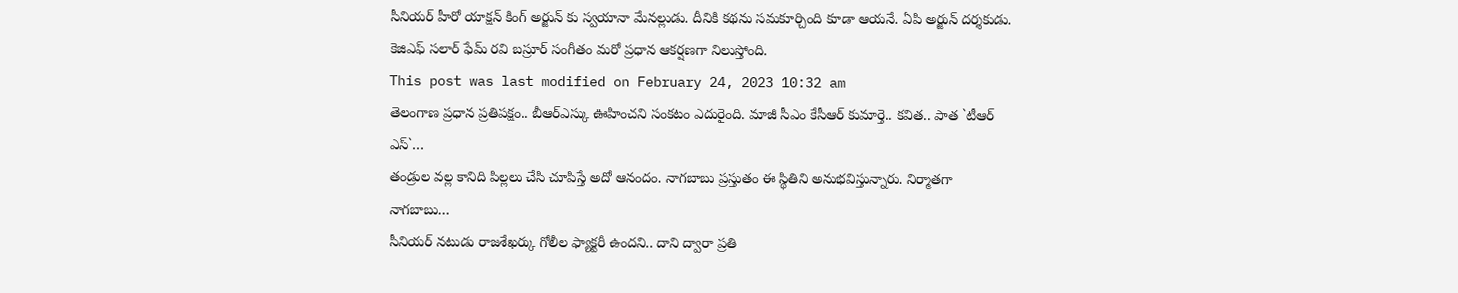సీనియర్ హీరో యాక్షన్ కింగ్ అర్జున్ కు స్వయానా మేనల్లుడు. దీనికి కథను సమకూర్చింది కూడా ఆయనే. ఏపి అర్జున్ దర్శకుడు. కెజిఎఫ్ సలార్ ఫేమ్ రవి బస్రూర్ సంగీతం మరో ప్రధాన ఆకర్షణగా నిలుస్తోంది.
This post was last modified on February 24, 2023 10:32 am
తెలంగాణ ప్రధాన ప్రతిపక్షం.. బీఆర్ఎస్కు ఊహించని సంకటం ఎదురైంది. మాజీ సీఎం కేసీఆర్ కుమార్తె.. కవిత.. పాత `టీఆర్ ఎస్`…
తండ్రుల వల్ల కానిది పిల్లలు చేసి చూపిస్తే అదో ఆనందం. నాగబాబు ప్రస్తుతం ఈ స్థితిని అనుభవిస్తున్నారు. నిర్మాతగా నాగబాబు…
సీనియర్ నటుడు రాజశేఖర్కు గోలీల ఫ్యాక్టరీ ఉందని.. దాని ద్వారా ప్రతి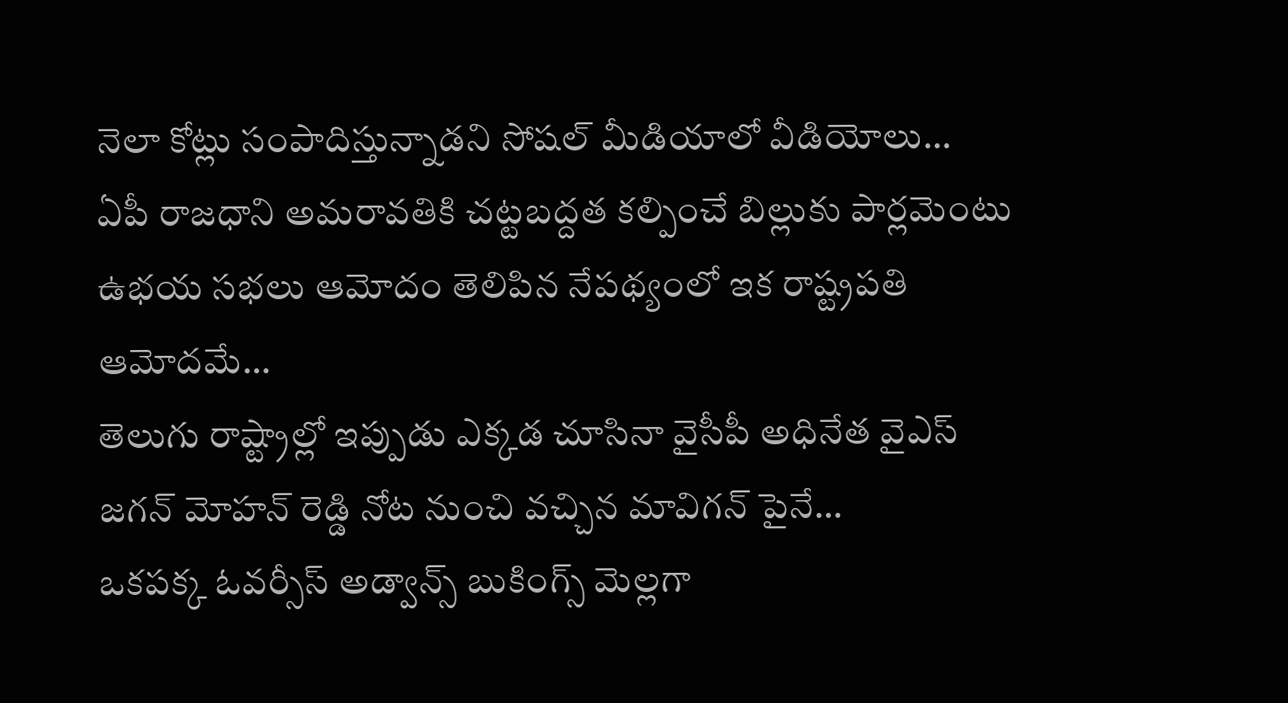నెలా కోట్లు సంపాదిస్తున్నాడని సోషల్ మీడియాలో వీడియోలు…
ఏపీ రాజధాని అమరావతికి చట్టబద్దత కల్పించే బిల్లుకు పార్లమెంటు ఉభయ సభలు ఆమోదం తెలిపిన నేపథ్యంలో ఇక రాష్ట్రపతి ఆమోదమే…
తెలుగు రాష్ట్రాల్లో ఇప్పుడు ఎక్కడ చూసినా వైసీపీ అధినేత వైఎస్ జగన్ మోహన్ రెడ్డి నోట నుంచి వచ్చిన మావిగన్ పైనే…
ఒకపక్క ఓవర్సీస్ అడ్వాన్స్ బుకింగ్స్ మెల్లగా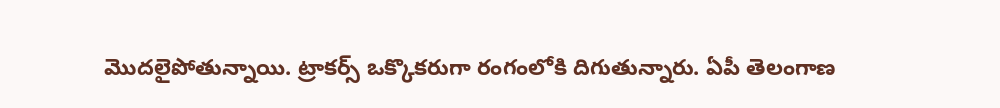మొదలైపోతున్నాయి. ట్రాకర్స్ ఒక్కొకరుగా రంగంలోకి దిగుతున్నారు. ఏపీ తెలంగాణ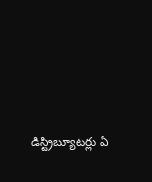డిస్ట్రిబ్యూటర్లు ఏ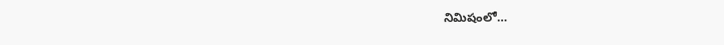నిమిషంలో…